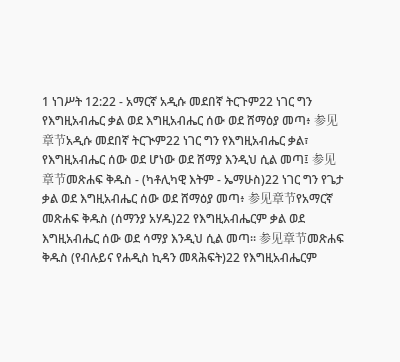1 ነገሥት 12:22 - አማርኛ አዲሱ መደበኛ ትርጉም22 ነገር ግን የእግዚአብሔር ቃል ወደ እግዚአብሔር ሰው ወደ ሸማዕያ መጣ፥ 参见章节አዲሱ መደበኛ ትርጒም22 ነገር ግን የእግዚአብሔር ቃል፣ የእግዚአብሔር ሰው ወደ ሆነው ወደ ሸማያ እንዲህ ሲል መጣ፤ 参见章节መጽሐፍ ቅዱስ - (ካቶሊካዊ እትም - ኤማሁስ)22 ነገር ግን የጌታ ቃል ወደ እግዚአብሔር ሰው ወደ ሸማዕያ መጣ፥ 参见章节የአማርኛ መጽሐፍ ቅዱስ (ሰማንያ አሃዱ)22 የእግዚአብሔርም ቃል ወደ እግዚአብሔር ሰው ወደ ሳማያ እንዲህ ሲል መጣ። 参见章节መጽሐፍ ቅዱስ (የብሉይና የሐዲስ ኪዳን መጻሕፍት)22 የእግዚአብሔርም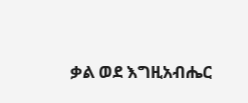ቃል ወደ እግዚአብሔር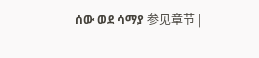ሰው ወደ ሳማያ 参见章节 |